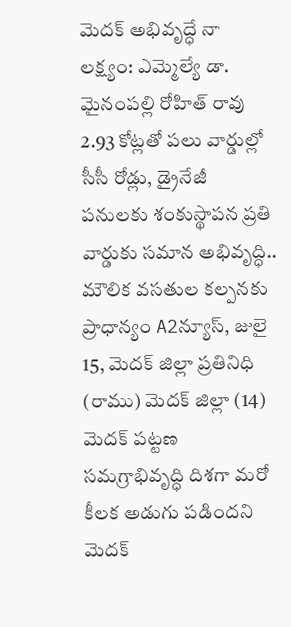మెదక్ అభివృద్ధే నా లక్ష్యం: ఎమ్మెల్యే డా. మైనంపల్లి రోహిత్ రావు
2.93 కోట్లతో పలు వార్డుల్లో సీసీ రోడ్లు, డ్రైనేజీ పనులకు శంకుస్థాపన ప్రతి వార్డుకు సమాన అభివృద్ధి.. మౌలిక వసతుల కల్పనకు ప్రాధాన్యం A2న్యూస్, జులై 15, మెదక్ జిల్లా ప్రతినిధి (రాము) మెదక్ జిల్లా (14) మెదక్ పట్టణ సమగ్రాభివృద్ధి దిశగా మరో కీలక అడుగు పడిందని మెదక్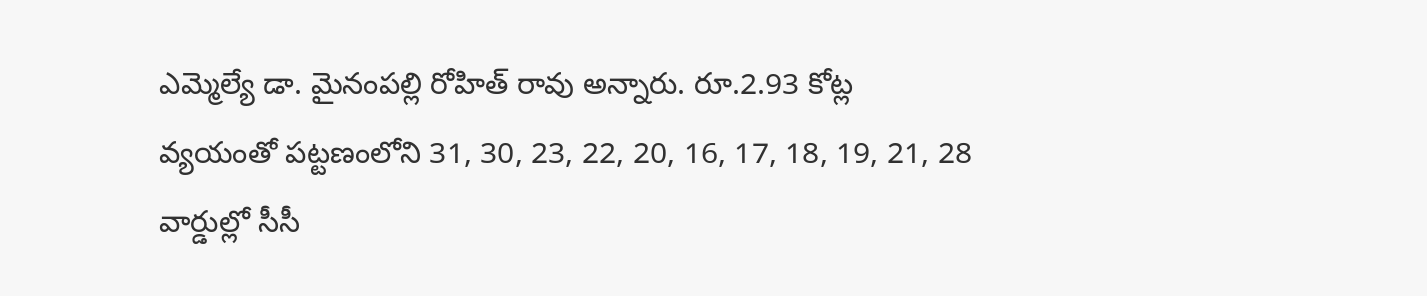ఎమ్మెల్యే డా. మైనంపల్లి రోహిత్ రావు అన్నారు. రూ.2.93 కోట్ల వ్యయంతో పట్టణంలోని 31, 30, 23, 22, 20, 16, 17, 18, 19, 21, 28 వార్డుల్లో సీసీ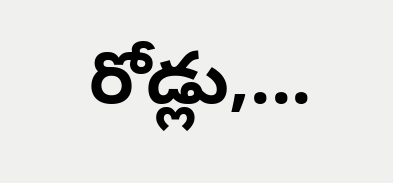రోడ్లు,...